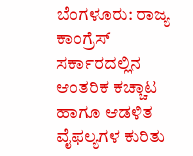ಬೆಂಗಳೂರು: ರಾಜ್ಯ ಕಾಂಗ್ರೆಸ್ ಸರ್ಕಾರದಲ್ಲಿನ ಆಂತರಿಕ ಕಚ್ಚಾಟ ಹಾಗೂ ಆಡಳಿತ ವೈಫಲ್ಯಗಳ ಕುರಿತು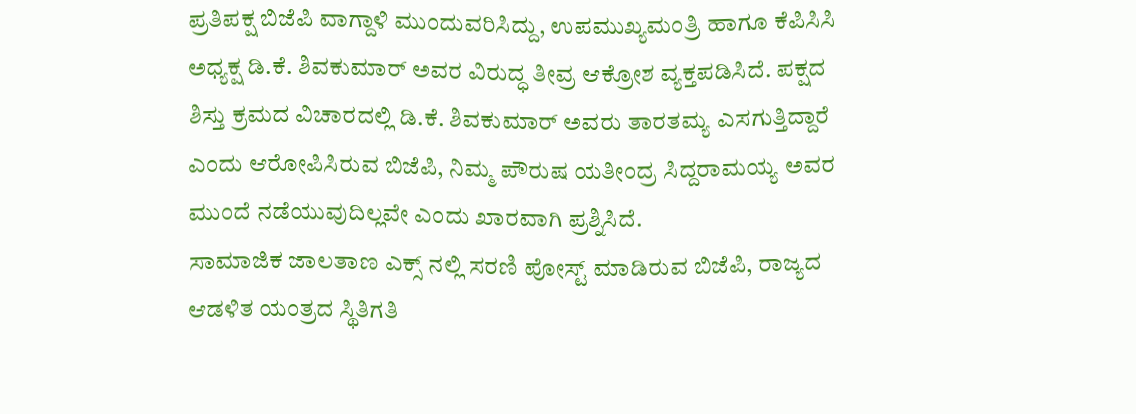ಪ್ರತಿಪಕ್ಷ ಬಿಜೆಪಿ ವಾಗ್ದಾಳಿ ಮುಂದುವರಿಸಿದ್ದು, ಉಪಮುಖ್ಯಮಂತ್ರಿ ಹಾಗೂ ಕೆಪಿಸಿಸಿ ಅಧ್ಯಕ್ಷ ಡಿ.ಕೆ. ಶಿವಕುಮಾರ್ ಅವರ ವಿರುದ್ಧ ತೀವ್ರ ಆಕ್ರೋಶ ವ್ಯಕ್ತಪಡಿಸಿದೆ. ಪಕ್ಷದ ಶಿಸ್ತು ಕ್ರಮದ ವಿಚಾರದಲ್ಲಿ ಡಿ.ಕೆ. ಶಿವಕುಮಾರ್ ಅವರು ತಾರತಮ್ಯ ಎಸಗುತ್ತಿದ್ದಾರೆ ಎಂದು ಆರೋಪಿಸಿರುವ ಬಿಜೆಪಿ, ನಿಮ್ಮ ಪೌರುಷ ಯತೀಂದ್ರ ಸಿದ್ದರಾಮಯ್ಯ ಅವರ ಮುಂದೆ ನಡೆಯುವುದಿಲ್ಲವೇ ಎಂದು ಖಾರವಾಗಿ ಪ್ರಶ್ನಿಸಿದೆ.
ಸಾಮಾಜಿಕ ಜಾಲತಾಣ ಎಕ್ಸ್ ನಲ್ಲಿ ಸರಣಿ ಪೋಸ್ಟ್ ಮಾಡಿರುವ ಬಿಜೆಪಿ, ರಾಜ್ಯದ ಆಡಳಿತ ಯಂತ್ರದ ಸ್ಥಿತಿಗತಿ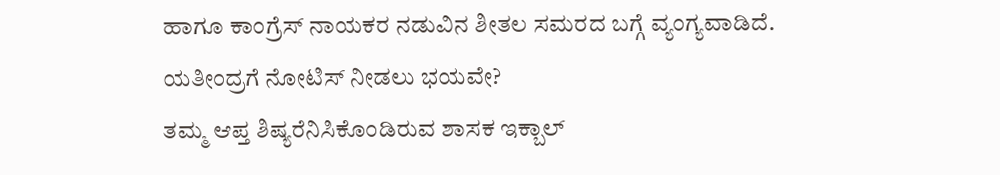ಹಾಗೂ ಕಾಂಗ್ರೆಸ್ ನಾಯಕರ ನಡುವಿನ ಶೀತಲ ಸಮರದ ಬಗ್ಗೆ ವ್ಯಂಗ್ಯವಾಡಿದೆ.
ಯತೀಂದ್ರಗೆ ನೋಟಿಸ್ ನೀಡಲು ಭಯವೇ?
ತಮ್ಮ ಆಪ್ತ ಶಿಷ್ಯರೆನಿಸಿಕೊಂಡಿರುವ ಶಾಸಕ ಇಕ್ಬಾಲ್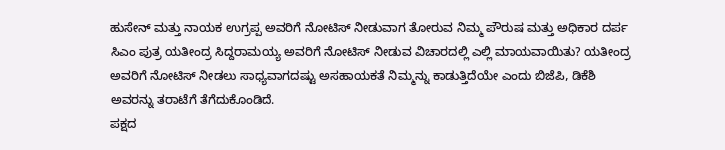ಹುಸೇನ್ ಮತ್ತು ನಾಯಕ ಉಗ್ರಪ್ಪ ಅವರಿಗೆ ನೋಟಿಸ್ ನೀಡುವಾಗ ತೋರುವ ನಿಮ್ಮ ಪೌರುಷ ಮತ್ತು ಅಧಿಕಾರ ದರ್ಪ ಸಿಎಂ ಪುತ್ರ ಯತೀಂದ್ರ ಸಿದ್ದರಾಮಯ್ಯ ಅವರಿಗೆ ನೋಟಿಸ್ ನೀಡುವ ವಿಚಾರದಲ್ಲಿ ಎಲ್ಲಿ ಮಾಯವಾಯಿತು? ಯತೀಂದ್ರ ಅವರಿಗೆ ನೋಟಿಸ್ ನೀಡಲು ಸಾಧ್ಯವಾಗದಷ್ಟು ಅಸಹಾಯಕತೆ ನಿಮ್ಮನ್ನು ಕಾಡುತ್ತಿದೆಯೇ ಎಂದು ಬಿಜೆಪಿ, ಡಿಕೆಶಿ ಅವರನ್ನು ತರಾಟೆಗೆ ತೆಗೆದುಕೊಂಡಿದೆ.
ಪಕ್ಷದ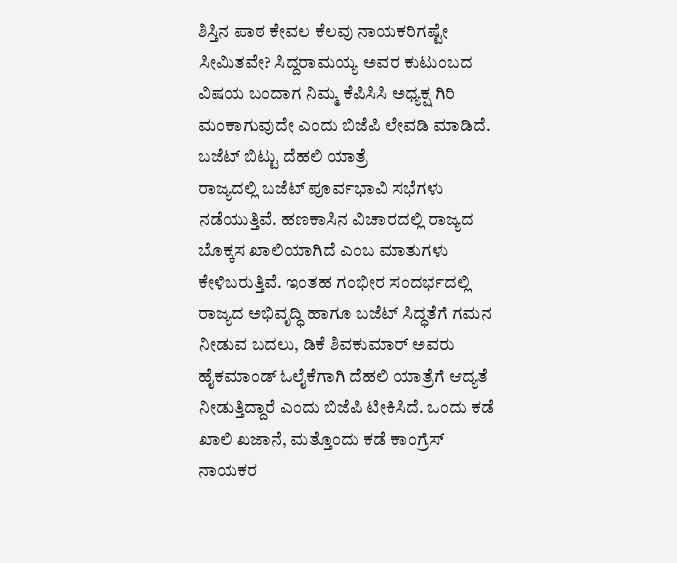ಶಿಸ್ತಿನ ಪಾಠ ಕೇವಲ ಕೆಲವು ನಾಯಕರಿಗಷ್ಟೇ ಸೀಮಿತವೇ? ಸಿದ್ದರಾಮಯ್ಯ ಅವರ ಕುಟುಂಬದ ವಿಷಯ ಬಂದಾಗ ನಿಮ್ಮ ಕೆಪಿಸಿಸಿ ಅಧ್ಯಕ್ಷ ಗಿರಿ ಮಂಕಾಗುವುದೇ ಎಂದು ಬಿಜೆಪಿ ಲೇವಡಿ ಮಾಡಿದೆ.
ಬಜೆಟ್ ಬಿಟ್ಟು ದೆಹಲಿ ಯಾತ್ರೆ
ರಾಜ್ಯದಲ್ಲಿ ಬಜೆಟ್ ಪೂರ್ವಭಾವಿ ಸಭೆಗಳು ನಡೆಯುತ್ತಿವೆ. ಹಣಕಾಸಿನ ವಿಚಾರದಲ್ಲಿ ರಾಜ್ಯದ ಬೊಕ್ಕಸ ಖಾಲಿಯಾಗಿದೆ ಎಂಬ ಮಾತುಗಳು ಕೇಳಿಬರುತ್ತಿವೆ. ಇಂತಹ ಗಂಭೀರ ಸಂದರ್ಭದಲ್ಲಿ ರಾಜ್ಯದ ಅಭಿವೃದ್ಧಿ ಹಾಗೂ ಬಜೆಟ್ ಸಿದ್ಧತೆಗೆ ಗಮನ ನೀಡುವ ಬದಲು, ಡಿಕೆ ಶಿವಕುಮಾರ್ ಅವರು ಹೈಕಮಾಂಡ್ ಓಲೈಕೆಗಾಗಿ ದೆಹಲಿ ಯಾತ್ರೆಗೆ ಆದ್ಯತೆ ನೀಡುತ್ತಿದ್ದಾರೆ ಎಂದು ಬಿಜೆಪಿ ಟೀಕಿಸಿದೆ. ಒಂದು ಕಡೆ ಖಾಲಿ ಖಜಾನೆ, ಮತ್ತೊಂದು ಕಡೆ ಕಾಂಗ್ರೆಸ್ ನಾಯಕರ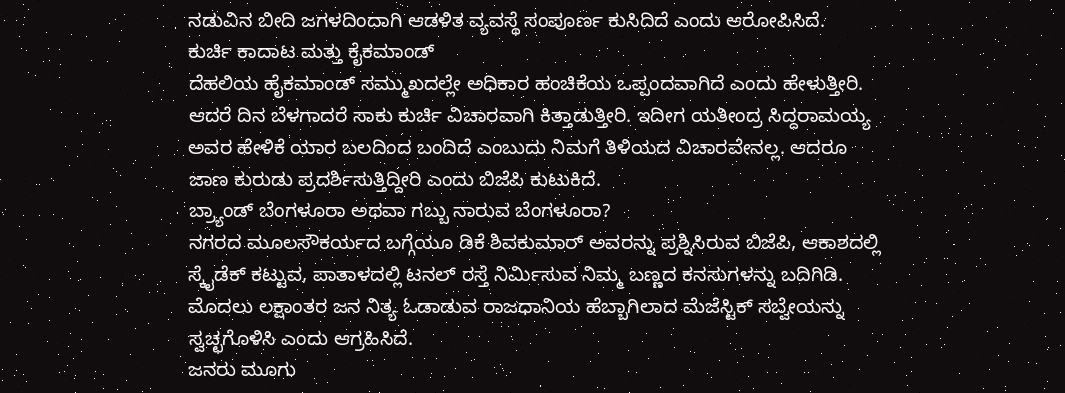ನಡುವಿನ ಬೀದಿ ಜಗಳದಿಂದಾಗಿ ಆಡಳಿತ ವ್ಯವಸ್ಥೆ ಸಂಪೂರ್ಣ ಕುಸಿದಿದೆ ಎಂದು ಆರೋಪಿಸಿದೆ.
ಕುರ್ಚಿ ಕಾದಾಟ ಮತ್ತು ಕೈಕಮಾಂಡ್
ದೆಹಲಿಯ ಹೈಕಮಾಂಡ್ ಸಮ್ಮುಖದಲ್ಲೇ ಅಧಿಕಾರ ಹಂಚಿಕೆಯ ಒಪ್ಪಂದವಾಗಿದೆ ಎಂದು ಹೇಳುತ್ತೀರಿ. ಆದರೆ ದಿನ ಬೆಳಗಾದರೆ ಸಾಕು ಕುರ್ಚಿ ವಿಚಾರವಾಗಿ ಕಿತ್ತಾಡುತ್ತೀರಿ. ಇದೀಗ ಯತೀಂದ್ರ ಸಿದ್ದರಾಮಯ್ಯ ಅವರ ಹೇಳಿಕೆ ಯಾರ ಬಲದಿಂದ ಬಂದಿದೆ ಎಂಬುದು ನಿಮಗೆ ತಿಳಿಯದ ವಿಚಾರವೇನಲ್ಲ. ಆದರೂ ಜಾಣ ಕುರುಡು ಪ್ರದರ್ಶಿಸುತ್ತಿದ್ದೀರಿ ಎಂದು ಬಿಜೆಪಿ ಕುಟುಕಿದೆ.
ಬ್ರ್ಯಾಂಡ್ ಬೆಂಗಳೂರಾ ಅಥವಾ ಗಬ್ಬು ನಾರುವ ಬೆಂಗಳೂರಾ?
ನಗರದ ಮೂಲಸೌಕರ್ಯದ ಬಗ್ಗೆಯೂ ಡಿಕೆ ಶಿವಕುಮಾರ್ ಅವರನ್ನು ಪ್ರಶ್ನಿಸಿರುವ ಬಿಜೆಪಿ, ಆಕಾಶದಲ್ಲಿ ಸ್ಕೈಡೆಕ್ ಕಟ್ಟುವ, ಪಾತಾಳದಲ್ಲಿ ಟನಲ್ ರಸ್ತೆ ನಿರ್ಮಿಸುವ ನಿಮ್ಮ ಬಣ್ಣದ ಕನಸುಗಳನ್ನು ಬದಿಗಿಡಿ. ಮೊದಲು ಲಕ್ಷಾಂತರ ಜನ ನಿತ್ಯ ಓಡಾಡುವ ರಾಜಧಾನಿಯ ಹೆಬ್ಬಾಗಿಲಾದ ಮೆಜೆಸ್ಟಿಕ್ ಸಬ್ವೇಯನ್ನು ಸ್ವಚ್ಛಗೊಳಿಸಿ ಎಂದು ಆಗ್ರಹಿಸಿದೆ.
ಜನರು ಮೂಗು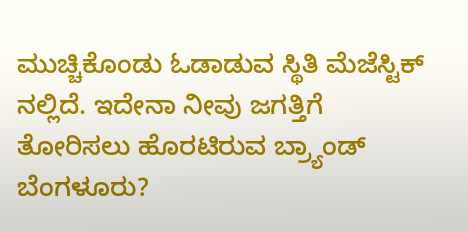ಮುಚ್ಚಿಕೊಂಡು ಓಡಾಡುವ ಸ್ಥಿತಿ ಮೆಜೆಸ್ಟಿಕ್ ನಲ್ಲಿದೆ. ಇದೇನಾ ನೀವು ಜಗತ್ತಿಗೆ ತೋರಿಸಲು ಹೊರಟಿರುವ ಬ್ರ್ಯಾಂಡ್ ಬೆಂಗಳೂರು?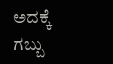ಅದಕ್ಕೆ ಗಬ್ಬು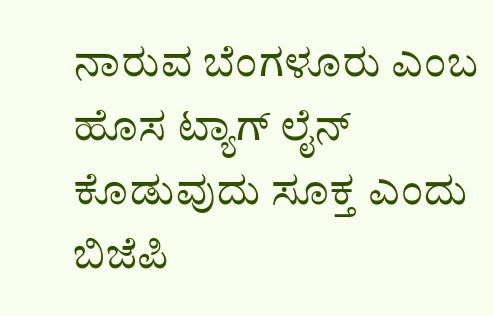ನಾರುವ ಬೆಂಗಳೂರು ಎಂಬ ಹೊಸ ಟ್ಯಾಗ್ ಲೈನ್ ಕೊಡುವುದು ಸೂಕ್ತ ಎಂದು ಬಿಜೆಪಿ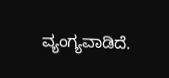ವ್ಯಂಗ್ಯವಾಡಿದೆ.